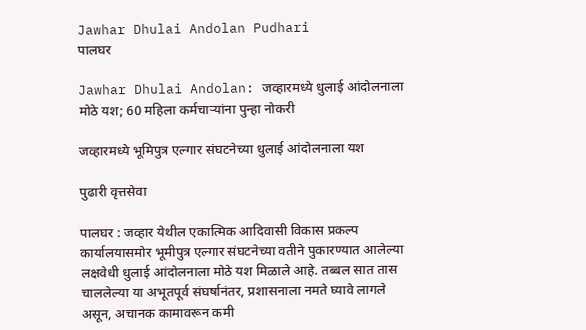Jawhar Dhulai Andolan Pudhari
पालघर

Jawhar Dhulai Andolan: जव्हारमध्ये धुलाई आंदोलनाला मोठे यश; 60 महिला कर्मचाऱ्यांना पुन्हा नोकरी

जव्हारमध्ये भूमिपुत्र एल्गार संघटनेच्या धुलाई आंदोलनाला यश

पुढारी वृत्तसेवा

पालघर : जव्हार येथील एकात्मिक आदिवासी विकास प्रकल्प कार्यालयासमोर भूमीपुत्र एल्गार संघटनेच्या वतीने पुकारण्यात आलेल्या लक्षवेधी धुलाई आंदोलनाला मोठे यश मिळाले आहे. तब्बल सात तास चाललेल्या या अभूतपूर्व संघर्षानंतर, प्रशासनाला नमते घ्यावे लागले असून, अचानक कामावरून कमी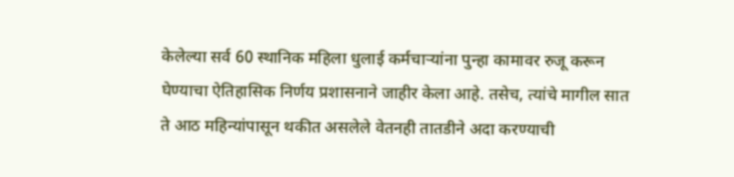केलेल्या सर्व 60 स्थानिक महिला धुलाई कर्मचाऱ्यांना पुन्हा कामावर रुजू करून घेण्याचा ऐतिहासिक निर्णय प्रशासनाने जाहीर केला आहे. तसेच, त्यांचे मागील सात ते आठ महिन्यांपासून थकीत असलेले वेतनही तातडीने अदा करण्याची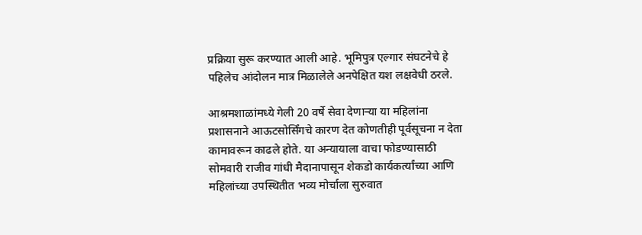प्रक्रिया सुरू करण्यात आली आहे. भूमिपुत्र एल्गार संघटनेचे हे पहिलेच आंदोलन मात्र मिळालेले अनपेक्षित यश लक्षवेधी ठरले.

आश्रमशाळांमध्ये गेली 20 वर्षे सेवा देणाऱ्या या महिलांना प्रशासनाने आऊटसोर्सिंगचे कारण देत कोणतीही पूर्वसूचना न देता कामावरून काढले होते. या अन्यायाला वाचा फोडण्यासाठी सोमवारी राजीव गांधी मैदानापासून शेकडो कार्यकर्त्यांच्या आणि महिलांच्या उपस्थितीत भव्य मोर्चाला सुरुवात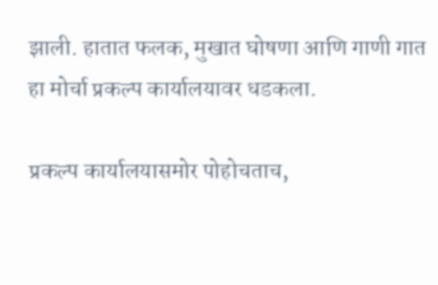झाली. हातात फलक, मुखात घोषणा आणि गाणी गात हा मोर्चा प्रकल्प कार्यालयावर धडकला.

प्रकल्प कार्यालयासमोर पोहोचताच,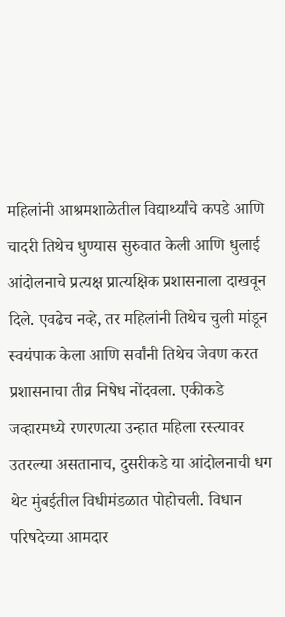महिलांनी आश्रमशाळेतील विद्यार्थ्यांचे कपडे आणि चादरी तिथेच धुण्यास सुरुवात केली आणि धुलाई आंदोलनाचे प्रत्यक्ष प्रात्यक्षिक प्रशासनाला दाखवून दिले. एवढेच नव्हे, तर महिलांनी तिथेच चुली मांडून स्वयंपाक केला आणि सर्वांनी तिथेच जेवण करत प्रशासनाचा तीव्र निषेध नोंदवला. एकीकडे जव्हारमध्ये रणरणत्या उन्हात महिला रस्त्यावर उतरल्या असतानाच, दुसरीकडे या आंदोलनाची धग थेट मुंबईतील विधीमंडळात पोहोचली. विधान परिषदेच्या आमदार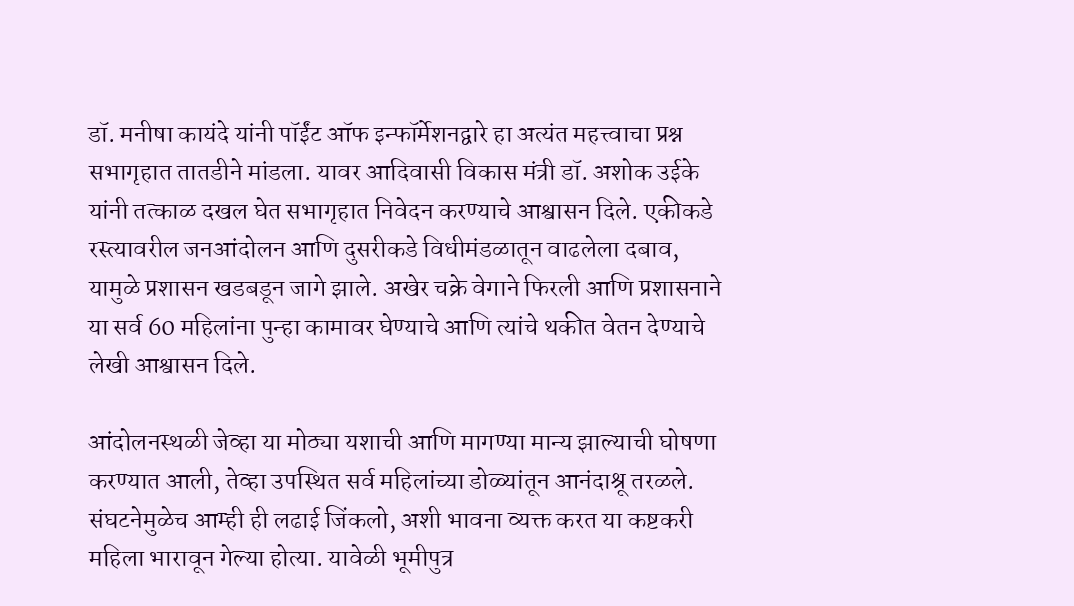डॉ. मनीषा कायंदे यांनी पॉईंट ऑफ इन्फॉर्मेशनद्वारे हा अत्यंत महत्त्वाचा प्रश्न सभागृहात तातडीने मांडला. यावर आदिवासी विकास मंत्री डॉ. अशोक उईके यांनी तत्काळ दखल घेत सभागृहात निवेदन करण्याचे आश्वासन दिले. एकीकडे रस्त्यावरील जनआंदोलन आणि दुसरीकडे विधीमंडळातून वाढलेला दबाव, यामुळे प्रशासन खडबडून जागे झाले. अखेर चक्रे वेगाने फिरली आणि प्रशासनाने या सर्व 60 महिलांना पुन्हा कामावर घेण्याचे आणि त्यांचे थकीत वेतन देण्याचे लेखी आश्वासन दिले.

आंदोलनस्थळी जेव्हा या मोठ्या यशाची आणि मागण्या मान्य झाल्याची घोषणा करण्यात आली, तेव्हा उपस्थित सर्व महिलांच्या डोळ्यांतून आनंदाश्रू तरळले. संघटनेमुळेच आम्ही ही लढाई जिंकलो, अशी भावना व्यक्त करत या कष्टकरी महिला भारावून गेल्या होत्या. यावेळी भूमीपुत्र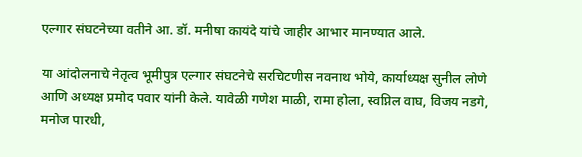एल्गार संघटनेच्या वतीने आ. डॉ. मनीषा कायंदे यांचे जाहीर आभार मानण्यात आले.

या आंदोलनाचे नेतृत्व भूमीपुत्र एल्गार संघटनेचे सरचिटणीस नवनाथ भोये, कार्याध्यक्ष सुनील लोणे आणि अध्यक्ष प्रमोद पवार यांनी केले. यावेळी गणेश माळी, रामा होला, स्वप्निल वाघ, विजय नडगे, मनोज पारधी,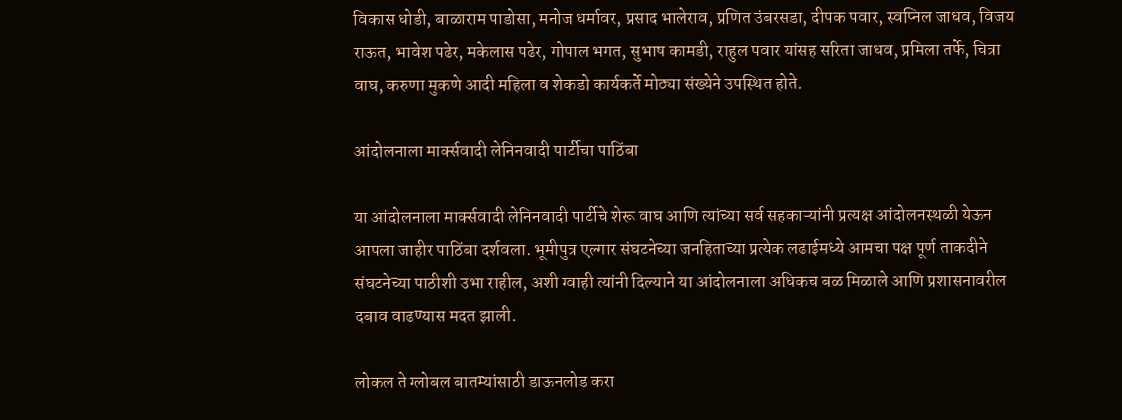विकास धोडी, बाळाराम पाडोसा, मनोज धर्मावर, प्रसाद भालेराव, प्रणित उंबरसडा, दीपक पवार, स्वप्निल जाधव, विजय राऊत, भावेश पढेर, मकेलास पढेर, गोपाल भगत, सुभाष कामडी, राहुल पवार यांसह सरिता जाधव, प्रमिला तर्फे, चित्रा वाघ, करुणा मुकणे आदी महिला व शेकडो कार्यकर्ते मोठ्या संख्येने उपस्थित होते.

आंदोलनाला मार्क्सवादी लेनिनवादी पार्टीचा पाठिंबा

या आंदोलनाला मार्क्सवादी लेनिनवादी पार्टीचे शेरू वाघ आणि त्यांच्या सर्व सहकाऱ्यांनी प्रत्यक्ष आंदोलनस्थळी येऊन आपला जाहीर पाठिंबा दर्शवला. भूमीपुत्र एल्गार संघटनेच्या जनहिताच्या प्रत्येक लढाईमध्ये आमचा पक्ष पूर्ण ताकदीने संघटनेच्या पाठीशी उभा राहील, अशी ग्वाही त्यांनी दिल्याने या आंदोलनाला अधिकच बळ मिळाले आणि प्रशासनावरील दबाव वाढण्यास मदत झाली.

लोकल ते ग्लोबल बातम्यांसाठी डाऊनलोड करा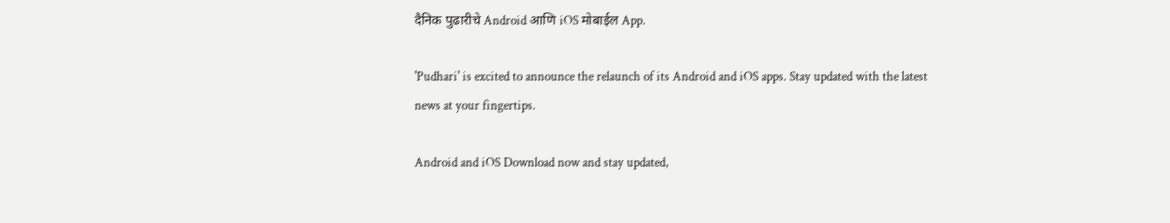दैनिक पुढारीचे Android आणि iOS मोबाईल App.

'Pudhari' is excited to announce the relaunch of its Android and iOS apps. Stay updated with the latest news at your fingertips.

Android and iOS Download now and stay updated,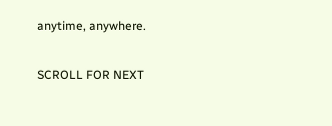anytime, anywhere.

SCROLL FOR NEXT